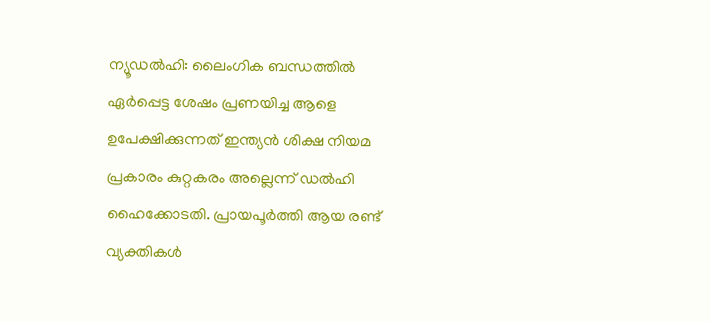ന്യൂഡൽഹി: ലൈംഗിക ബന്ധത്തിൽ ഏർപ്പെട്ട ശേഷം പ്രണയിച്ച ആളെ ഉപേക്ഷിക്കുന്നത് ഇന്ത്യൻ ശിക്ഷ നിയമ പ്രകാരം കുറ്റകരം അല്ലെന്ന് ഡൽഹി ഹൈക്കോടതി. പ്രായപൂർത്തി ആയ രണ്ട് വ്യക്തികൾ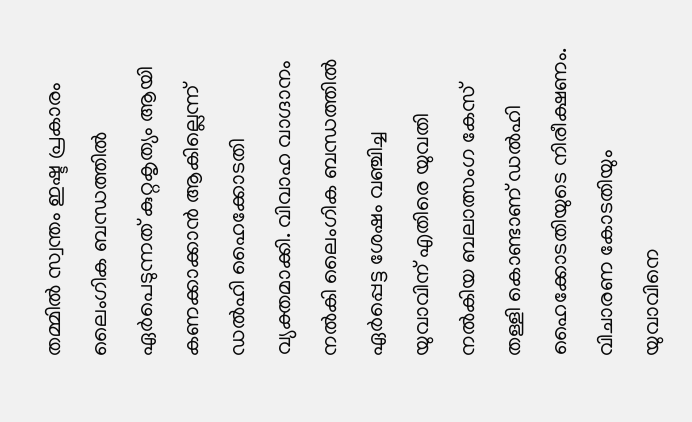തമ്മിൽ സ്വന്തം ഇഷ്ട പ്രകാരം ലൈംഗിക ബന്ധത്തിൽ ഏർപെടുന്നത് കുറ്റകൃത്യം ആയി കണക്കാക്കാൻ ആകില്ലെന്ന് ഡൽഹി ഹൈക്കോടതി വ്യക്തമാക്കി. വിവാഹ വാഗ്ദാനം നൽകി ലൈംഗിക ബന്ധത്തിൽ ഏർപ്പെട്ട ശേഷം വഞ്ചിച്ച യുവാവിന് എതിരെ യുവതി നൽകിയ ബലാത്സംഗ കേസ് തള്ളി കൊണ്ടാണ് ഡൽഹി ഹൈക്കോടതിയുടെ നിരീക്ഷണം. വിചാരണ കോടതിയും യുവാവിനെ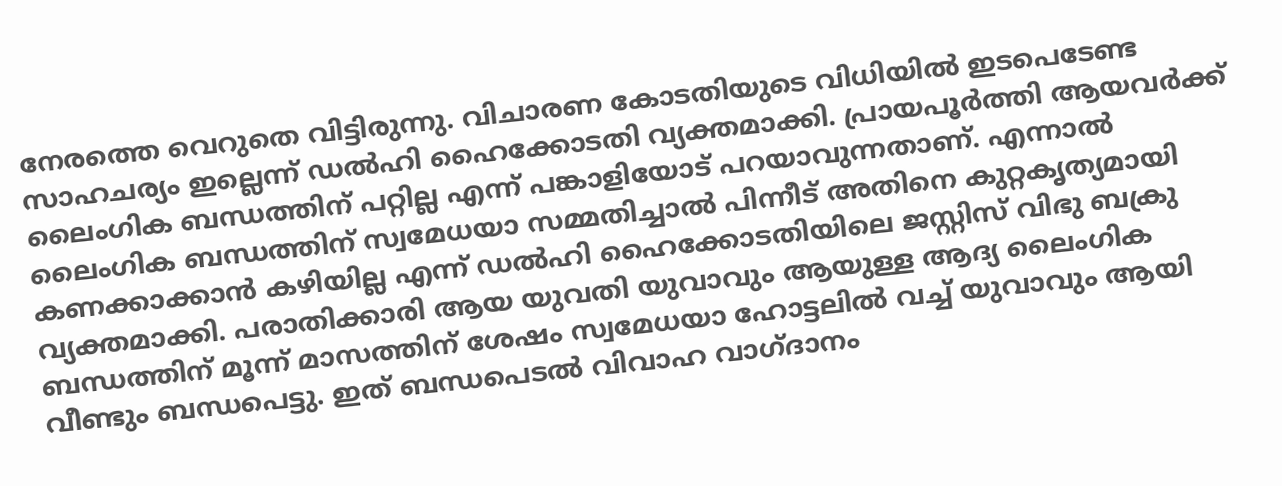നേരത്തെ വെറുതെ വിട്ടിരുന്നു. വിചാരണ കോടതിയുടെ വിധിയിൽ ഇടപെടേണ്ട സാഹചര്യം ഇല്ലെന്ന് ഡൽഹി ഹൈക്കോടതി വ്യക്തമാക്കി. പ്രായപൂർത്തി ആയവർക്ക് ലൈംഗിക ബന്ധത്തിന് പറ്റില്ല എന്ന് പങ്കാളിയോട് പറയാവുന്നതാണ്. എന്നാൽ ലൈംഗിക ബന്ധത്തിന് സ്വമേധയാ സമ്മതിച്ചാൽ പിന്നീട് അതിനെ കുറ്റകൃത്യമായി കണക്കാക്കാൻ കഴിയില്ല എന്ന് ഡൽഹി ഹൈക്കോടതിയിലെ ജസ്റ്റിസ് വിഭു ബക്രു വ്യക്തമാക്കി. പരാതിക്കാരി ആയ യുവതി യുവാവും ആയുള്ള ആദ്യ ലൈംഗിക ബന്ധത്തിന് മൂന്ന് മാസത്തിന് ശേഷം സ്വമേധയാ ഹോട്ടലിൽ വച്ച് യുവാവും ആയി വീണ്ടും ബന്ധപെട്ടു. ഇത് ബന്ധപെടൽ വിവാഹ വാഗ്ദാനം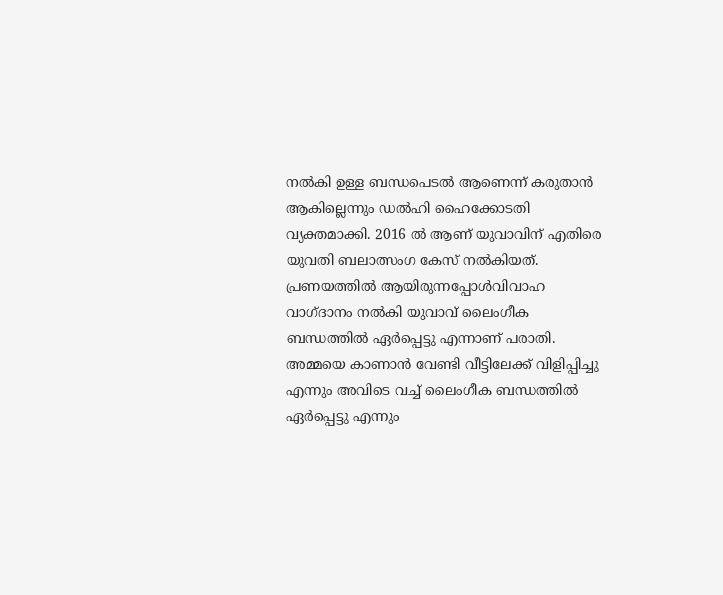നൽകി ഉള്ള ബന്ധപെടൽ ആണെന്ന് കരുതാൻ ആകില്ലെന്നും ഡൽഹി ഹൈക്കോടതി വ്യക്തമാക്കി. 2016 ൽ ആണ് യുവാവിന് എതിരെ യുവതി ബലാത്സംഗ കേസ് നൽകിയത്. പ്രണയത്തിൽ ആയിരുന്നപ്പോൾവിവാഹ വാഗ്ദാനം നൽകി യുവാവ് ലൈംഗീക ബന്ധത്തിൽ ഏർപ്പെട്ടു എന്നാണ് പരാതി. അമ്മയെ കാണാൻ വേണ്ടി വീട്ടിലേക്ക് വിളിപ്പിച്ചു എന്നും അവിടെ വച്ച് ലൈംഗീക ബന്ധത്തിൽ ഏർപ്പെട്ടു എന്നും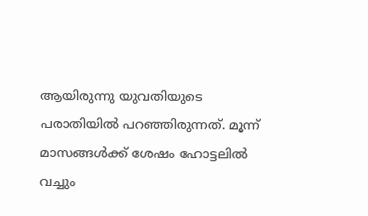ആയിരുന്നു യുവതിയുടെ പരാതിയിൽ പറഞ്ഞിരുന്നത്. മൂന്ന് മാസങ്ങൾക്ക് ശേഷം ഹോട്ടലിൽ വച്ചും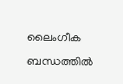ലൈംഗീക ബന്ധത്തിൽ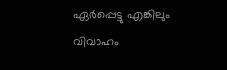ഏർപ്പെട്ടു എങ്കിലും വിവാഹം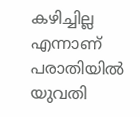കഴിച്ചില്ല എന്നാണ് പരാതിയിൽ യുവതി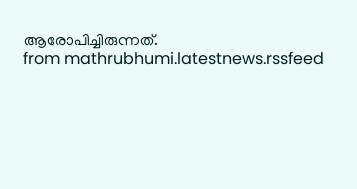ആരോപിച്ചിരുന്നത്.
from mathrubhumi.latestnews.rssfeed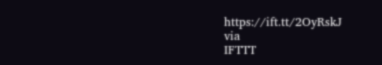https://ift.tt/2OyRskJ
via
IFTTT